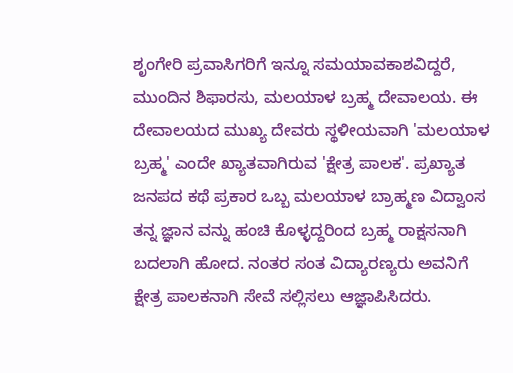ಶೃಂಗೇರಿ ಪ್ರವಾಸಿಗರಿಗೆ ಇನ್ನೂ ಸಮಯಾವಕಾಶವಿದ್ದರೆ, ಮುಂದಿನ ಶಿಫಾರಸು, ಮಲಯಾಳ ಬ್ರಹ್ಮ ದೇವಾಲಯ. ಈ ದೇವಾಲಯದ ಮುಖ್ಯ ದೇವರು ಸ್ಥಳೀಯವಾಗಿ 'ಮಲಯಾಳ ಬ್ರಹ್ಮ' ಎಂದೇ ಖ್ಯಾತವಾಗಿರುವ 'ಕ್ಷೇತ್ರ ಪಾಲಕ'. ಪ್ರಖ್ಯಾತ ಜನಪದ ಕಥೆ ಪ್ರಕಾರ ಒಬ್ಬ ಮಲಯಾಳ ಬ್ರಾಹ್ಮಣ ವಿದ್ವಾಂಸ ತನ್ನ ಜ್ಞಾನ ವನ್ನು ಹಂಚಿ ಕೊಳ್ಳದ್ದರಿಂದ ಬ್ರಹ್ಮ ರಾಕ್ಷಸನಾಗಿ ಬದಲಾಗಿ ಹೋದ. ನಂತರ ಸಂತ ವಿದ್ಯಾರಣ್ಯರು ಅವನಿಗೆ ಕ್ಷೇತ್ರ ಪಾಲಕನಾಗಿ ಸೇವೆ ಸಲ್ಲಿಸಲು ಆಜ್ಞಾಪಿಸಿದರು.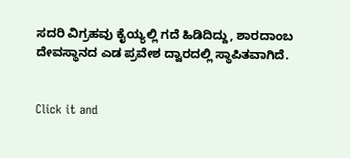ಸದರಿ ವಿಗ್ರಹವು ಕೈಯ್ಯಲ್ಲಿ ಗದೆ ಹಿಡಿದಿದ್ದು, ಶಾರದಾಂಬ ದೇವಸ್ಥಾನದ ಎಡ ಪ್ರವೇಶ ದ್ವಾರದಲ್ಲಿ ಸ್ಥಾಪಿತವಾಗಿದೆ.


Click it and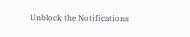Unblock the Notifications